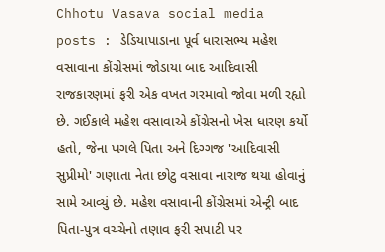Chhotu Vasava social media posts : ડેડિયાપાડાના પૂર્વ ધારાસભ્ય મહેશ વસાવાના કોંગ્રેસમાં જોડાયા બાદ આદિવાસી રાજકારણમાં ફરી એક વખત ગરમાવો જોવા મળી રહ્યો છે. ગઈકાલે મહેશ વસાવાએ કોંગ્રેસનો ખેસ ધારણ કર્યો હતો, જેના પગલે પિતા અને દિગ્ગજ 'આદિવાસી સુપ્રીમો' ગણાતા નેતા છોટુ વસાવા નારાજ થયા હોવાનું સામે આવ્યું છે. મહેશ વસાવાની કોંગ્રેસમાં એન્ટ્રી બાદ પિતા-પુત્ર વચ્ચેનો તણાવ ફરી સપાટી પર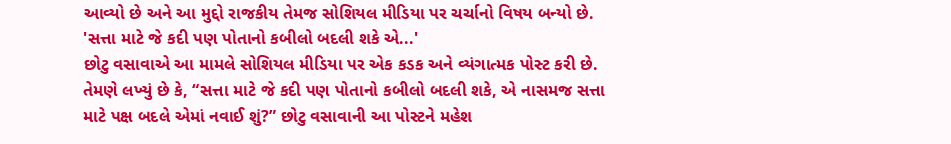આવ્યો છે અને આ મુદ્દો રાજકીય તેમજ સોશિયલ મીડિયા પર ચર્ચાનો વિષય બન્યો છે.
'સત્તા માટે જે કદી પણ પોતાનો કબીલો બદલી શકે એ...'
છોટુ વસાવાએ આ મામલે સોશિયલ મીડિયા પર એક કડક અને વ્યંગાત્મક પોસ્ટ કરી છે. તેમણે લખ્યું છે કે, “સત્તા માટે જે કદી પણ પોતાનો કબીલો બદલી શકે, એ નાસમજ સત્તા માટે પક્ષ બદલે એમાં નવાઈ શું?” છોટુ વસાવાની આ પોસ્ટને મહેશ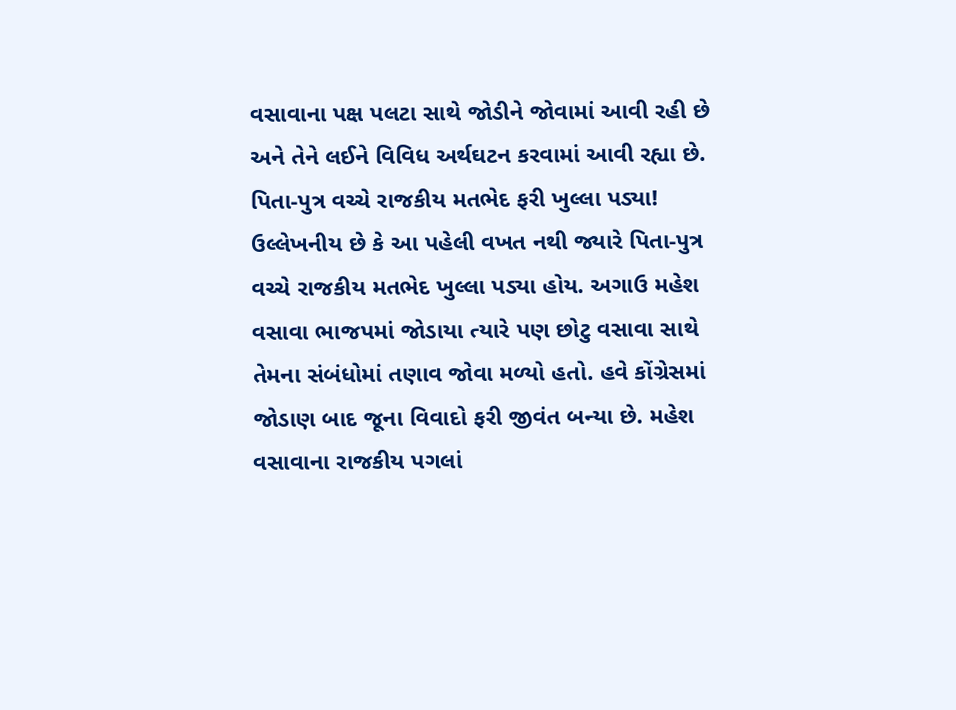વસાવાના પક્ષ પલટા સાથે જોડીને જોવામાં આવી રહી છે અને તેને લઈને વિવિધ અર્થઘટન કરવામાં આવી રહ્યા છે.
પિતા-પુત્ર વચ્ચે રાજકીય મતભેદ ફરી ખુલ્લા પડ્યા!
ઉલ્લેખનીય છે કે આ પહેલી વખત નથી જ્યારે પિતા-પુત્ર વચ્ચે રાજકીય મતભેદ ખુલ્લા પડ્યા હોય. અગાઉ મહેશ વસાવા ભાજપમાં જોડાયા ત્યારે પણ છોટુ વસાવા સાથે તેમના સંબંધોમાં તણાવ જોવા મળ્યો હતો. હવે કોંગ્રેસમાં જોડાણ બાદ જૂના વિવાદો ફરી જીવંત બન્યા છે. મહેશ વસાવાના રાજકીય પગલાં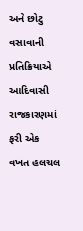અને છોટુ વસાવાની પ્રતિક્રિયાએ આદિવાસી રાજકારણમાં ફરી એક વખત હલચલ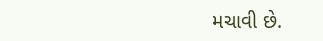મચાવી છે.